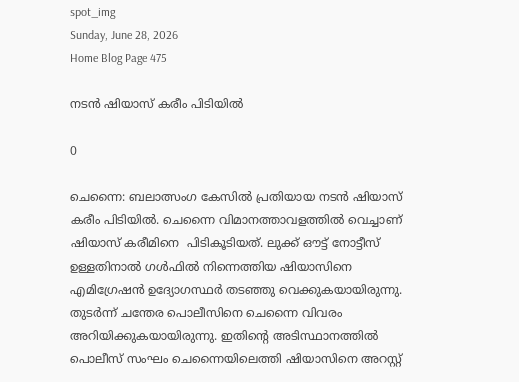spot_img
Sunday, June 28, 2026
Home Blog Page 475

നടൻ ഷിയാസ് കരീം പിടിയിൽ

0

ചെന്നൈ: ബലാത്സംഗ കേസിൽ പ്രതിയായ നടൻ ഷിയാസ് കരീം പിടിയിൽ. ചെന്നൈ വിമാനത്താവളത്തിൽ വെച്ചാണ് ഷിയാസ് കരീമിനെ  പിടികൂടിയത്. ലുക്ക് ഔട്ട് നോട്ടീസ് ഉള്ളതിനാൽ ഗൾഫിൽ നിന്നെത്തിയ ഷിയാസിനെ എമിഗ്രേഷൻ ഉദ്യോഗസ്ഥർ തടഞ്ഞു വെക്കുകയായിരുന്നു. തുടർന്ന് ചന്തേര പൊലീസിനെ ചെന്നൈ വിവരം അറിയിക്കുകയായിരുന്നു. ഇതിന്റെ അടിസ്ഥാനത്തിൽ പൊലീസ് സംഘം ചെന്നൈയിലെത്തി ഷിയാസിനെ അറസ്റ്റ്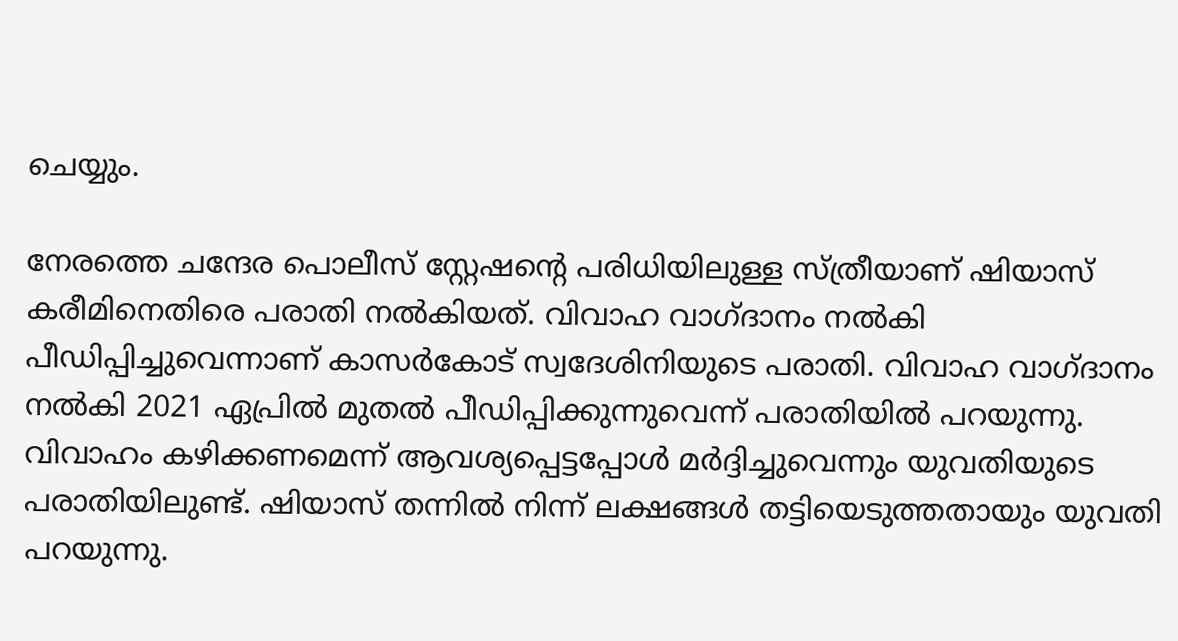ചെയ്യും.

നേരത്തെ ചന്ദേര പൊലീസ് സ്റ്റേഷന്റെ പരിധിയിലുള്ള സ്ത്രീയാണ് ഷിയാസ് കരീമിനെതിരെ പരാതി നൽകിയത്. വിവാഹ വാഗ്ദാനം നൽകി പീഡിപ്പിച്ചുവെന്നാണ് കാസർകോട് സ്വദേശിനിയുടെ പരാതി. വിവാഹ വാഗ്ദാനം നൽകി 2021 ഏപ്രിൽ മുതൽ പീഡിപ്പിക്കുന്നുവെന്ന് പരാതിയിൽ പറയുന്നു. വിവാഹം കഴിക്കണമെന്ന് ആവശ്യപ്പെട്ടപ്പോൾ മർദ്ദിച്ചുവെന്നും യുവതിയുടെ പരാതിയിലുണ്ട്. ഷിയാസ് തന്നിൽ നിന്ന് ലക്ഷങ്ങൾ തട്ടിയെടുത്തതായും യുവതി പറയുന്നു.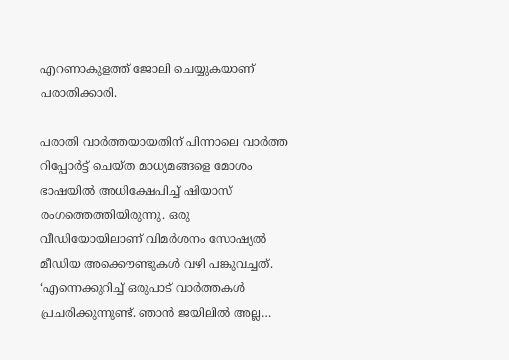എറണാകുളത്ത് ജോലി ചെയ്യുകയാണ് പരാതിക്കാരി.

പരാതി വാർത്തയായതിന് പിന്നാലെ വാര്‍ത്ത റിപ്പോര്‍ട്ട് ചെയ്ത മാധ്യമങ്ങളെ മോശം ഭാഷയില്‍ അധിക്ഷേപിച്ച് ഷിയാസ് രംഗത്തെത്തിയിരുന്നു. ഒരു വീഡിയോയിലാണ് വിമർശനം സോഷ്യല്‍ മീഡിയ അക്കൌണ്ടുകള്‍ വഴി പങ്കുവച്ചത്.
‘എന്നെക്കുറിച്ച് ഒരുപാട് വാര്‍ത്തകള്‍ പ്രചരിക്കുന്നുണ്ട്. ഞാന്‍ ജയിലില്‍ അല്ല…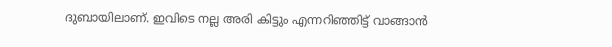ദുബായിലാണ്. ഇവിടെ നല്ല അരി കിട്ടും എന്നറിഞ്ഞിട്ട് വാങ്ങാൻ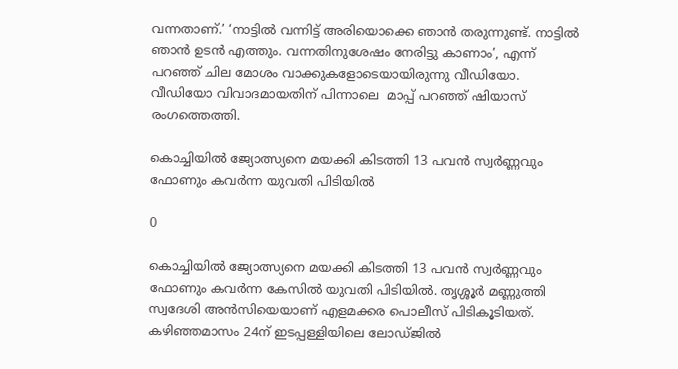വന്നതാണ്.’ ‘നാട്ടിൽ വന്നിട്ട് അരിയൊക്കെ ഞാൻ തരുന്നുണ്ട്. നാട്ടിൽ ഞാൻ ഉടൻ എത്തും. വന്നതിനുശേഷം നേരിട്ടു കാണാം’, എന്ന് പറഞ്ഞ് ചില മോശം വാക്കുകളോടെയായിരുന്നു വീഡിയോ. വീഡിയോ വിവാദമായതിന് പിന്നാലെ  മാപ്പ് പറഞ്ഞ് ഷിയാസ് രംഗത്തെത്തി.

കൊച്ചിയിൽ ജ്യോത്സ്യനെ മയക്കി കിടത്തി 13 പവൻ സ്വർണ്ണവും ഫോണും കവർന്ന യുവതി പിടിയിൽ

0

കൊച്ചിയിൽ ജ്യോത്സ്യനെ മയക്കി കിടത്തി 13 പവൻ സ്വർണ്ണവും ഫോണും കവർന്ന കേസിൽ യുവതി പിടിയിൽ. തൃശ്ശൂർ മണ്ണുത്തി സ്വദേശി അൻസിയെയാണ് എളമക്കര പൊലീസ് പിടികൂടിയത്. കഴിഞ്ഞമാസം 24ന് ഇടപ്പള്ളിയിലെ ലോഡ്ജിൽ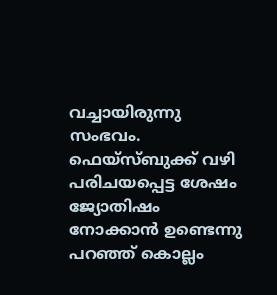വച്ചായിരുന്നു സംഭവം. ഫെയ്സ്ബുക്ക് വഴി പരിചയപ്പെട്ട ശേഷം ജ്യോതിഷം നോക്കാൻ ഉണ്ടെന്നു പറഞ്ഞ് കൊല്ലം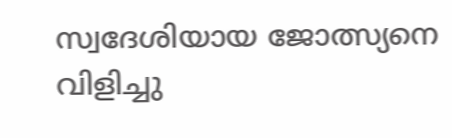സ്വദേശിയായ ജോത്സ്യനെ വിളിച്ചു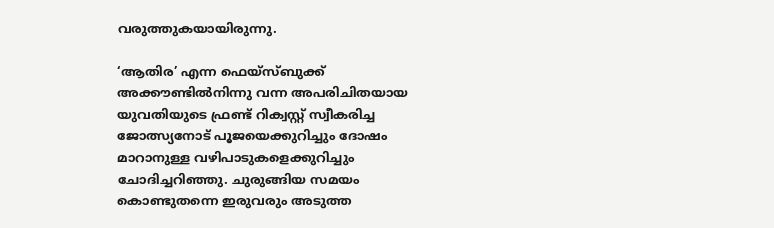വരുത്തുകയായിരുന്നു.

‘ആതിര’ എന്ന ഫെയ്‌സ്‌ബുക്ക് അക്കൗണ്ടിൽനിന്നു വന്ന അപരിചിതയായ യുവതിയുടെ ഫ്രണ്ട് റിക്വസ്റ്റ് സ്വീകരിച്ച ജോത്സ്യനോട് പൂജയെക്കുറിച്ചും ദോഷം മാറാനുള്ള വഴിപാടുകളെക്കുറിച്ചും ചോദിച്ചറിഞ്ഞു. ചുരുങ്ങിയ സമയം കൊണ്ടുതന്നെ ഇരുവരും അടുത്ത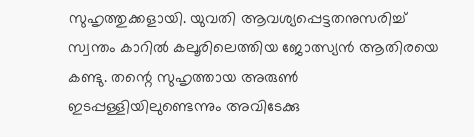സുഹൃത്തുക്കളായി. യുവതി ആവശ്യപ്പെട്ടതനുസരിച്ച് സ്വന്തം കാറിൽ കലൂരിലെത്തിയ ജോത്സ്യൻ ആതിരയെ കണ്ടു. തന്റെ സുഹൃത്തായ അരുൺ ഇടപ്പള്ളിയിലുണ്ടെന്നും അവിടേക്കു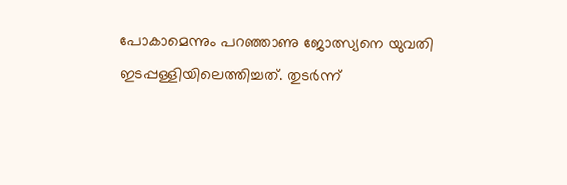പോകാമെന്നും പറഞ്ഞാണു ജോത്സ്യനെ യുവതി ഇടപ്പള്ളിയിലെത്തിച്ചത്. തുടർന്ന്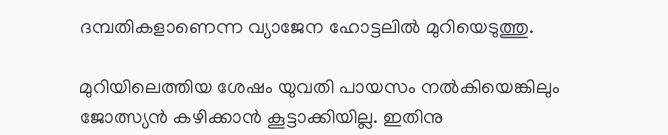ദമ്പതികളാണെന്ന വ്യാജേന ഹോട്ടലിൽ മുറിയെടുത്തു.

മുറിയിലെത്തിയ ശേഷം യുവതി പായസം നൽകിയെങ്കിലും ജോത്സ്യൻ കഴിക്കാന്‍ കൂട്ടാക്കിയില്ല. ഇതിനു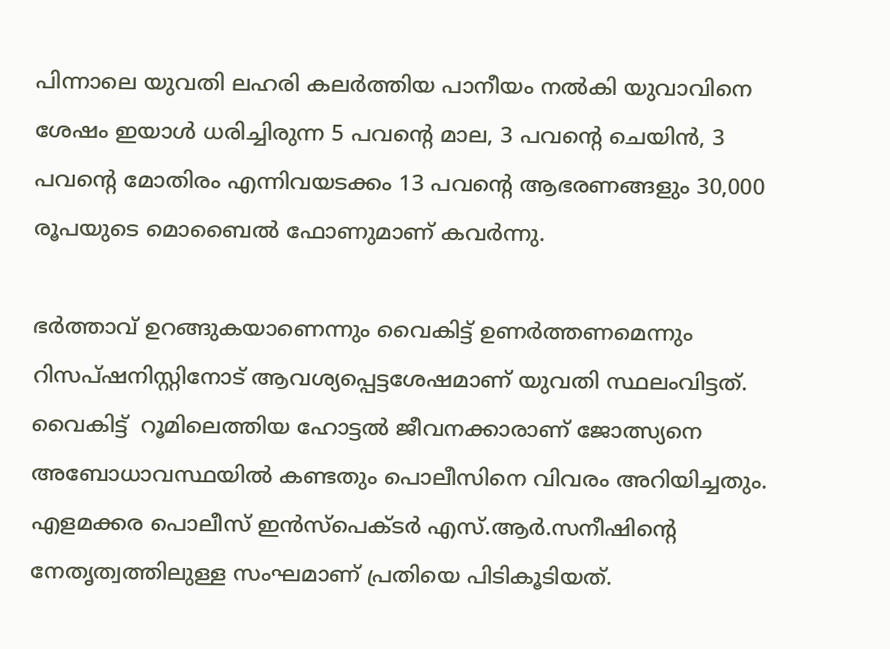പിന്നാലെ യുവതി ലഹരി കലര്‍ത്തിയ പാനീയം നൽകി യുവാവിനെ ശേഷം ഇയാള്‍ ധരിച്ചിരുന്ന 5 പവന്റെ മാല, 3 പവന്റെ ചെയിൻ, 3 പവന്റെ മോതിരം എന്നിവയടക്കം 13 പവന്റെ ആഭരണങ്ങളും 30,000 രൂപയുടെ മൊബൈൽ ഫോണുമാണ് കവർന്നു.

ഭർത്താവ് ഉറങ്ങുകയാണെന്നും വൈകിട്ട് ഉണർത്തണമെന്നും റിസപ്‌ഷനിസ്റ്റിനോട് ആവശ്യപ്പെട്ടശേഷമാണ് യുവതി സ്ഥലംവിട്ടത്. വൈകിട്ട്  റൂമിലെത്തിയ ഹോട്ടൽ ജീവനക്കാരാണ് ജോത്സ്യനെ അബോധാവസ്ഥയിൽ കണ്ടതും പൊലീസിനെ വിവരം അറിയിച്ചതും. എളമക്കര പൊലീസ് ഇൻസ്പെക്ടർ എസ്.ആർ.സനീഷിന്റെ നേതൃത്വത്തിലുള്ള സംഘമാണ് പ്രതിയെ പിടികൂടിയത്.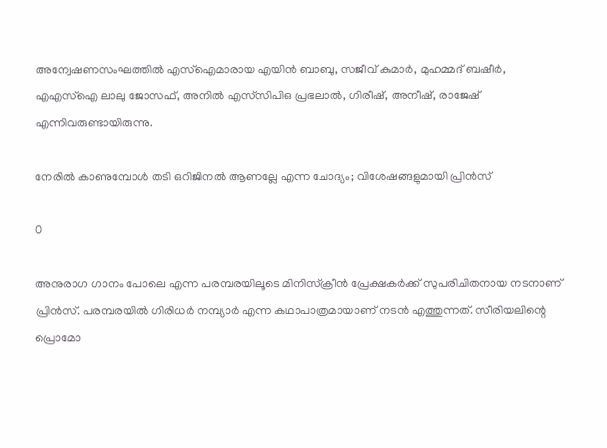അന്വേഷണസംഘത്തിൽ എസ്ഐമാരായ എയിൻ ബാബു, സജീവ് കുമാർ, മുഹമ്മദ്‌ ബഷീർ, എഎസ്ഐ ലാലു ജോസഫ്, അനിൽ എസ്‌സിപിഒ പ്രഭലാൽ, ഗിരീഷ്, അനീഷ്, രാജേഷ് എന്നിവരുണ്ടായിരുന്നു.

നേരിൽ കാണുമ്പോൾ തടി ഒറിജിനൽ ആണല്ലേ എന്ന ചോദ്യം; വിശേഷങ്ങളുമായി പ്രിൻസ്

0

അനുരാഗ ഗാനം പോലെ എന്ന പരമ്പരയിലൂടെ മിനിസ്ക്രീൻ പ്രേക്ഷകർക്ക് സുപരിചിതനായ നടനാണ് പ്രിൻസ്. പരമ്പരയിൽ ഗിരിധർ നമ്പ്യാർ എന്ന കഥാപാത്രമായാണ് നടൻ എത്തുന്നത്. സീരിയലിന്റെ പ്രൊമോ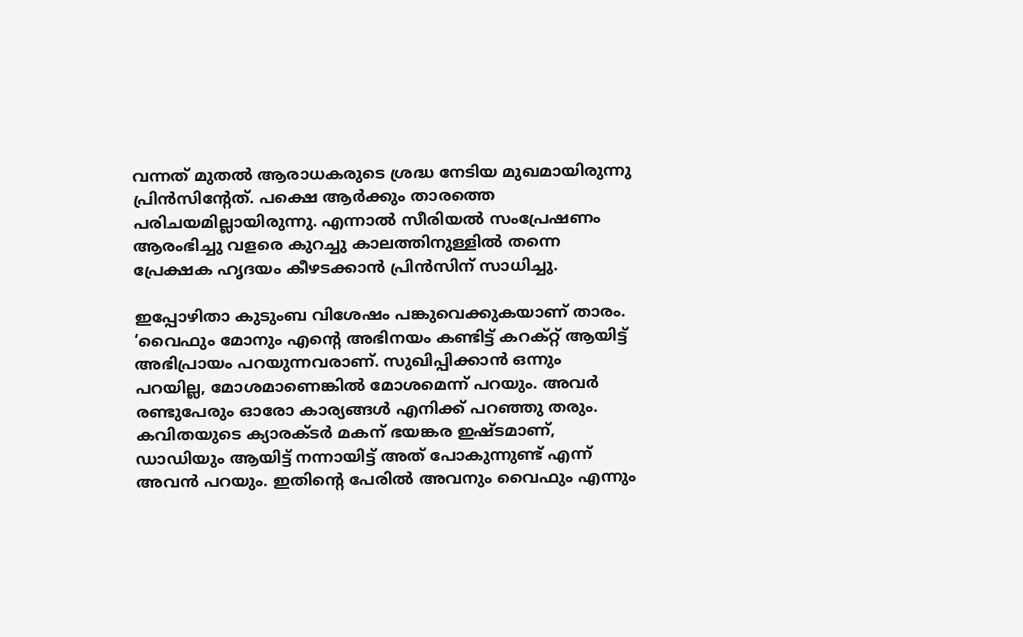വന്നത് മുതൽ ആരാധകരുടെ ശ്രദ്ധ നേടിയ മുഖമായിരുന്നു പ്രിൻസിന്റേത്. പക്ഷെ ആർക്കും താരത്തെ പരിചയമില്ലായിരുന്നു. എന്നാൽ സീരിയൽ സംപ്രേഷണം ആരംഭിച്ചു വളരെ കുറച്ചു കാലത്തിനുള്ളിൽ തന്നെ പ്രേക്ഷക ഹൃദയം കീഴടക്കാൻ പ്രിൻസിന് സാധിച്ചു.

ഇപ്പോഴിതാ കുടുംബ വിശേഷം പങ്കുവെക്കുകയാണ് താരം. ‘വൈഫും മോനും എന്റെ അഭിനയം കണ്ടിട്ട് കറക്റ്റ് ആയിട്ട് അഭിപ്രായം പറയുന്നവരാണ്. സുഖിപ്പിക്കാൻ ഒന്നും പറയില്ല, മോശമാണെങ്കിൽ മോശമെന്ന് പറയും. അവർ രണ്ടുപേരും ഓരോ കാര്യങ്ങൾ എനിക്ക് പറഞ്ഞു തരും. കവിതയുടെ ക്യാരക്ടർ മകന് ഭയങ്കര ഇഷ്ടമാണ്, ഡാഡിയും ആയിട്ട് നന്നായിട്ട് അത് പോകുന്നുണ്ട് എന്ന് അവൻ പറയും. ഇതിന്റെ പേരിൽ അവനും വൈഫും എന്നും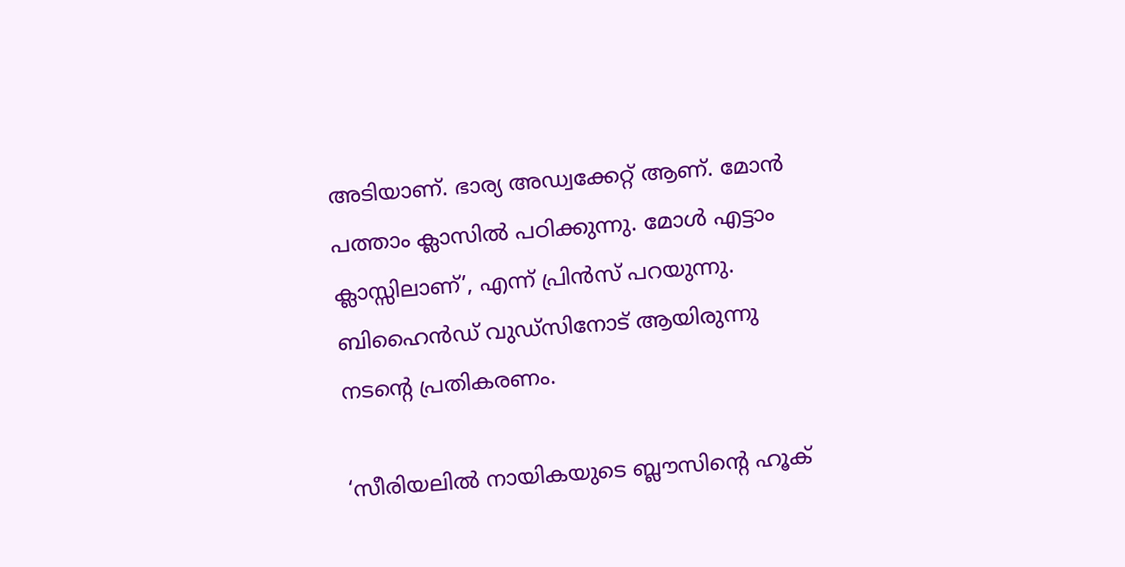അടിയാണ്. ഭാര്യ അഡ്വക്കേറ്റ് ആണ്. മോൻ പത്താം ക്ലാസിൽ പഠിക്കുന്നു. മോൾ എട്ടാം ക്ലാസ്സിലാണ്’, എന്ന് പ്രിന്‍സ് പറയുന്നു. ബിഹൈൻഡ് വുഡ്സിനോട് ആയിരുന്നു നടന്റെ പ്രതികരണം.

‘സീരിയലിൽ നായികയുടെ ബ്ലൗസിന്റെ ഹൂക്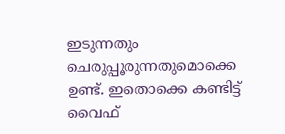ഇടുന്നതും ചെരുപ്പൂരുന്നതുമൊക്കെ ഉണ്ട്. ഇതൊക്കെ കണ്ടിട്ട് വൈഫ്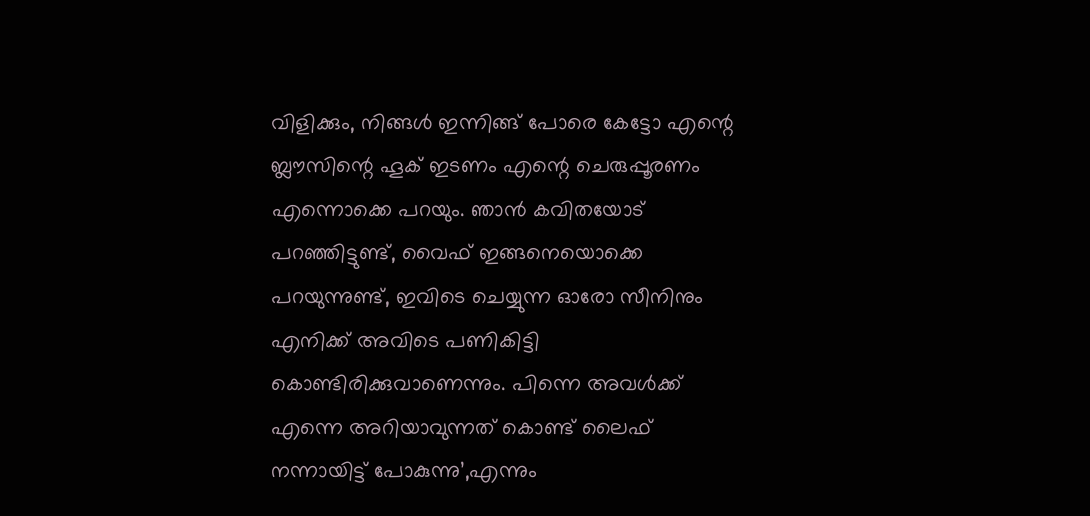വിളിക്കും, നിങ്ങൾ ഇന്നിങ്ങ് പോരെ കേട്ടോ എന്റെ ബ്ലൗസിന്റെ ഹൂക് ഇടണം എന്റെ ചെരുപ്പൂരണം എന്നൊക്കെ പറയും. ഞാൻ കവിതയോട് പറഞ്ഞിട്ടുണ്ട്, വൈഫ് ഇങ്ങനെയൊക്കെ പറയുന്നുണ്ട്, ഇവിടെ ചെയ്യുന്ന ഓരോ സീനിനും എനിക്ക് അവിടെ പണികിട്ടി കൊണ്ടിരിക്കുവാണെന്നും. പിന്നെ അവൾക്ക് എന്നെ അറിയാവുന്നത് കൊണ്ട് ലൈഫ് നന്നായിട്ട് പോകുന്നു’,എന്നും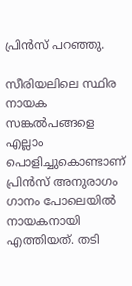പ്രിൻസ് പറഞ്ഞു.

സീരിയലിലെ സ്ഥിര നായക സങ്കൽപങ്ങളെ എല്ലാം പൊളിച്ചുകൊണ്ടാണ് പ്രിൻസ് അനുരാഗം ഗാനം പോലെയിൽ നായകനായി എത്തിയത്. തടി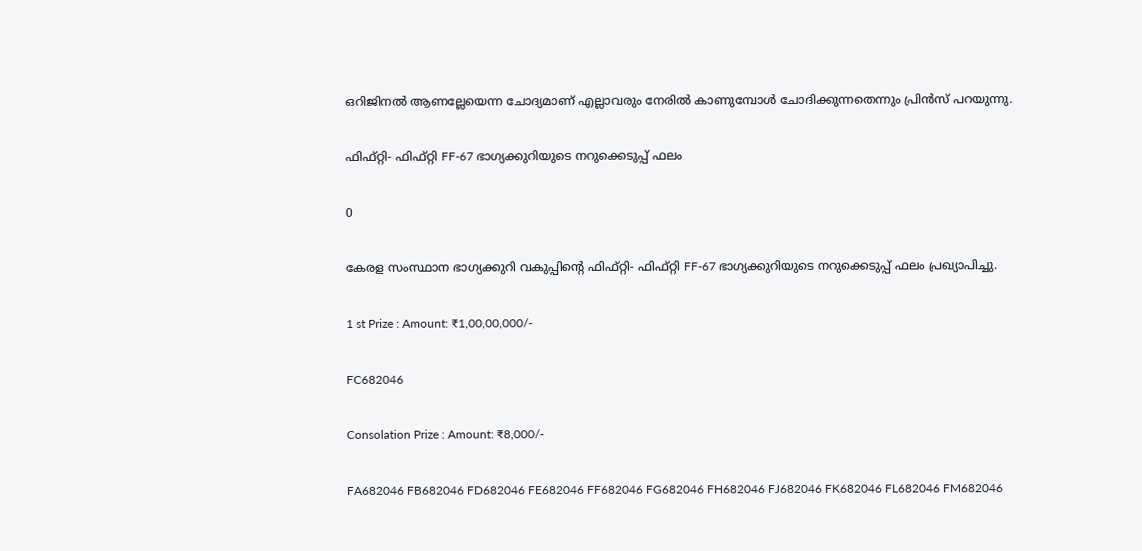ഒറിജിനൽ ആണല്ലേയെന്ന ചോദ്യമാണ് എല്ലാവരും നേരിൽ കാണുമ്പോൾ ചോദിക്കുന്നതെന്നും പ്രിൻസ് പറയുന്നു.

ഫിഫ്റ്റി- ഫിഫ്റ്റി FF-67 ഭാഗ്യക്കുറിയുടെ നറുക്കെടുപ്പ് ഫലം

0

കേരള സംസ്ഥാന ഭാഗ്യക്കുറി വകുപ്പിന്റെ ഫിഫ്റ്റി- ഫിഫ്റ്റി FF-67 ഭാഗ്യക്കുറിയുടെ നറുക്കെടുപ്പ് ഫലം പ്രഖ്യാപിച്ചു.

1 st Prize : Amount: ₹1,00,00,000/-

FC682046

Consolation Prize : Amount: ₹8,000/-

FA682046 FB682046 FD682046 FE682046 FF682046 FG682046 FH682046 FJ682046 FK682046 FL682046 FM682046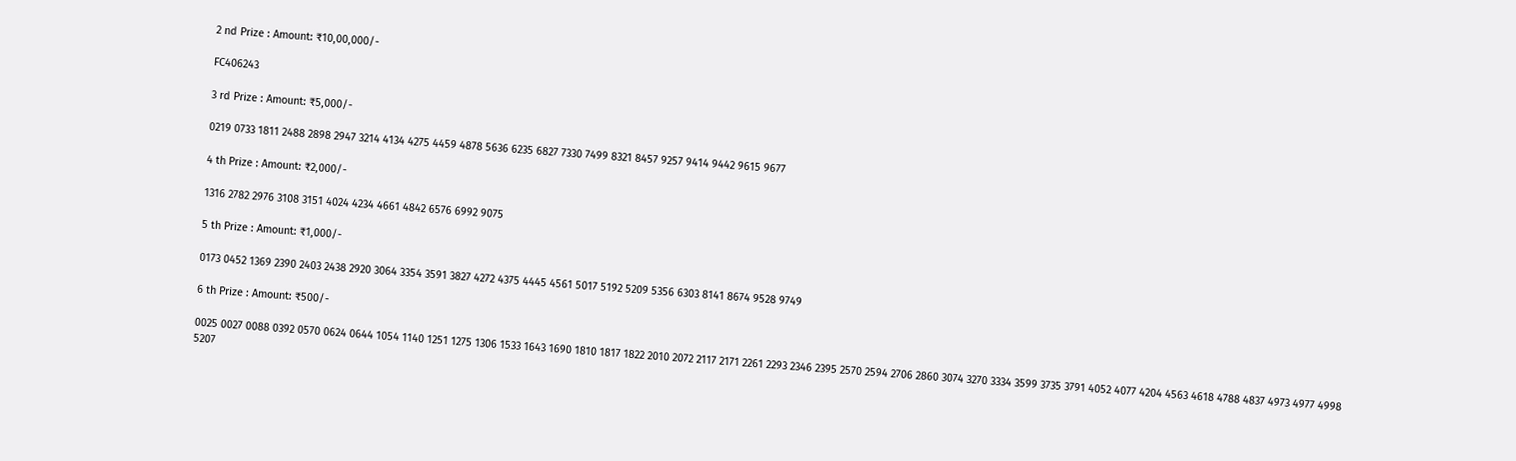2 nd Prize : Amount: ₹10,00,000/-

FC406243

3 rd Prize : Amount: ₹5,000/-

0219 0733 1811 2488 2898 2947 3214 4134 4275 4459 4878 5636 6235 6827 7330 7499 8321 8457 9257 9414 9442 9615 9677

4 th Prize : Amount: ₹2,000/-

1316 2782 2976 3108 3151 4024 4234 4661 4842 6576 6992 9075

5 th Prize : Amount: ₹1,000/-

0173 0452 1369 2390 2403 2438 2920 3064 3354 3591 3827 4272 4375 4445 4561 5017 5192 5209 5356 6303 8141 8674 9528 9749

6 th Prize : Amount: ₹500/-

0025 0027 0088 0392 0570 0624 0644 1054 1140 1251 1275 1306 1533 1643 1690 1810 1817 1822 2010 2072 2117 2171 2261 2293 2346 2395 2570 2594 2706 2860 3074 3270 3334 3599 3735 3791 4052 4077 4204 4563 4618 4788 4837 4973 4977 4998 5207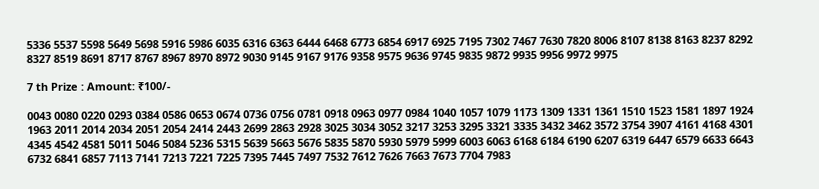5336 5537 5598 5649 5698 5916 5986 6035 6316 6363 6444 6468 6773 6854 6917 6925 7195 7302 7467 7630 7820 8006 8107 8138 8163 8237 8292 8327 8519 8691 8717 8767 8967 8970 8972 9030 9145 9167 9176 9358 9575 9636 9745 9835 9872 9935 9956 9972 9975

7 th Prize : Amount: ₹100/-

0043 0080 0220 0293 0384 0586 0653 0674 0736 0756 0781 0918 0963 0977 0984 1040 1057 1079 1173 1309 1331 1361 1510 1523 1581 1897 1924 1963 2011 2014 2034 2051 2054 2414 2443 2699 2863 2928 3025 3034 3052 3217 3253 3295 3321 3335 3432 3462 3572 3754 3907 4161 4168 4301 4345 4542 4581 5011 5046 5084 5236 5315 5639 5663 5676 5835 5870 5930 5979 5999 6003 6063 6168 6184 6190 6207 6319 6447 6579 6633 6643 6732 6841 6857 7113 7141 7213 7221 7225 7395 7445 7497 7532 7612 7626 7663 7673 7704 7983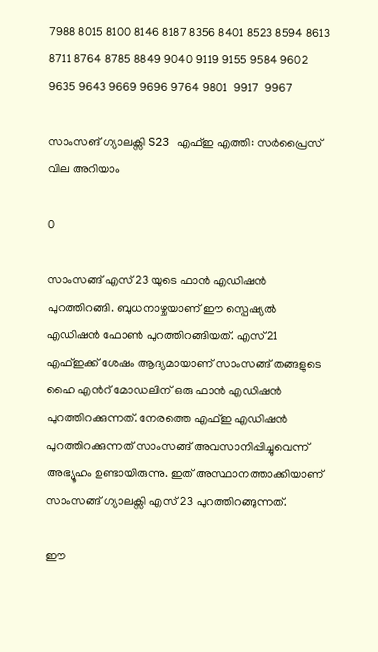7988 8015 8100 8146 8187 8356 8401 8523 8594 8613 8711 8764 8785 8849 9040 9119 9155 9584 9602 9635 9643 9669 9696 9764 9801  9917  9967

സാംസങ് ഗ്യാലക്സി S23 എഫ്ഇ എത്തി: സര്‍പ്രൈസ് വില അറിയാം

0

സാംസങ്ങ് എസ് 23 യുടെ ഫാന്‍ എഡിഷന്‍ പുറത്തിറങ്ങി. ബുധനാഴ്ചയാണ് ഈ സ്പെഷ്യല്‍ എഡിഷന്‍ ഫോണ്‍ പുറത്തിറങ്ങിയത്. എസ്21 എഫ്ഇക്ക് ശേഷം ആദ്യമായാണ് സാംസങ്ങ് തങ്ങളുടെ ഹൈ എന്‍റ് മോഡലിന് ഒരു ഫാന്‍ എഡിഷന്‍ പുറത്തിറക്കുന്നത്. നേരത്തെ എഫ്ഇ എഡിഷന്‍ പുറത്തിറക്കുന്നത് സാംസങ്ങ് അവസാനിപ്പിച്ചുവെന്ന് അഭ്യൂഹം ഉണ്ടായിരുന്നു. ഇത് അസ്ഥാനത്താക്കിയാണ് സാംസങ്ങ് ഗ്യാലക്സി എസ് 23 പുറത്തിറങ്ങുന്നത്.

ഈ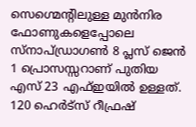സെഗ്മെന്‍റിലുള്ള മുന്‍നിര ഫോണുകളെപ്പോലെ സ്നാപ്ഡ്രാഗണ്‍ 8 പ്ലസ് ജെന്‍ 1 പ്രൊസസ്സറാണ് പുതിയ എസ് 23 എഫ്ഇയില്‍ ഉള്ളത്. 120 ഹെര്‍ട്സ് റീഫ്രഷ്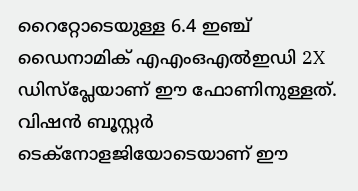റൈറ്റോടെയുള്ള 6.4 ഇഞ്ച് ഡൈനാമിക് എഎംഒഎല്‍ഇഡി 2X ഡിസ്പ്ലേയാണ് ഈ ഫോണിനുള്ളത്. വിഷന്‍ ബൂസ്റ്റര്‍ ടെക്നോളജിയോടെയാണ് ഈ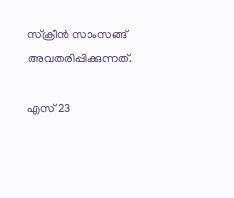സ്ക്രീന്‍ സാംസങ്ങ് അവതരിപ്പിക്കുന്നത്.

എസ് 23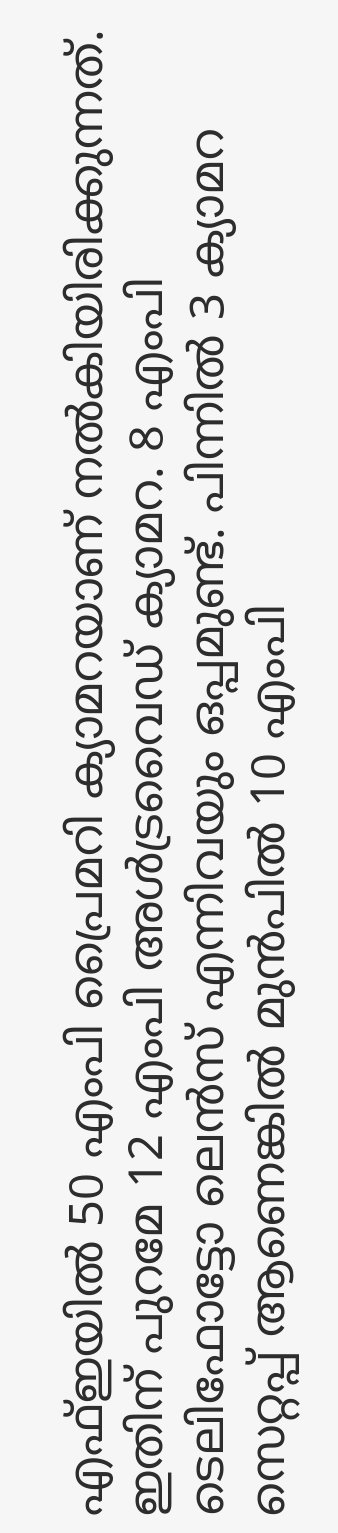എഫ്ഇയില്‍ 50 എംപി പ്രൈമറി ക്യാമറയാണ് നല്‍കിയിരിക്കുന്നത്. ഇതിന് പുറമേ 12 എംപി അള്‍ട്രവൈഡ് ക്യാമറ. 8 എംപി ടെലിഫോട്ടോ ലെന്‍സ് എന്നിവയും ഒപ്പമുണ്ട്. പിന്നില്‍ 3 ക്യാമറ സെറ്റപ്പ് ആണെങ്കില്‍ മുന്‍പില്‍ 10 എംപി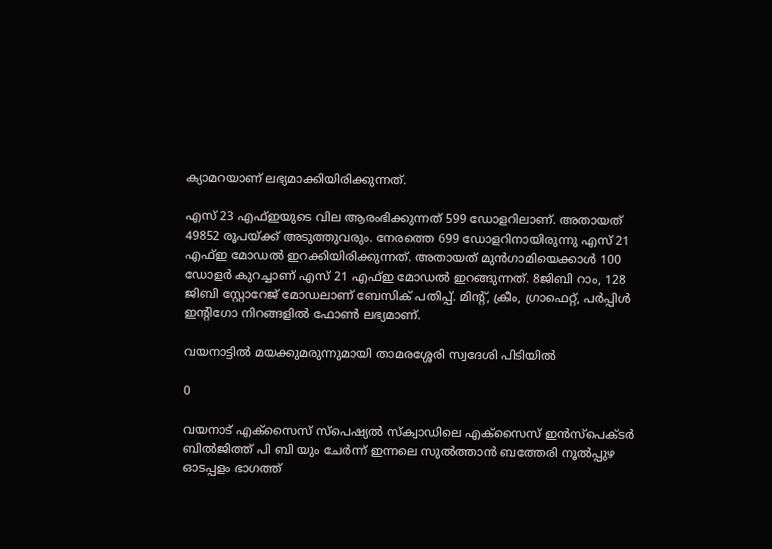ക്യാമറയാണ് ലഭ്യമാക്കിയിരിക്കുന്നത്.

എസ് 23 എഫ്ഇയുടെ വില ആരംഭിക്കുന്നത് 599 ഡോളറിലാണ്. അതായത് 49852 രൂപയ്ക്ക് അടുത്തുവരും. നേരത്തെ 699 ഡോളറിനായിരുന്നു എസ് 21 എഫ്ഇ മോഡല്‍ ഇറക്കിയിരിക്കുന്നത്. അതായത് മുന്‍ഗാമിയെക്കാള്‍ 100 ഡോളര്‍ കുറച്ചാണ് എസ് 21 എഫ്ഇ മോഡല്‍ ഇറങ്ങുന്നത്. 8ജിബി റാം, 128 ജിബി സ്റ്റോറേജ് മോഡലാണ് ബേസിക് പതിപ്പ്. മിന്‍റ്, ക്രീം, ഗ്രാഫെറ്റ്, പര്‍പ്പിള്‍ ഇന്‍റിഗോ നിറങ്ങളില്‍ ഫോണ്‍ ലഭ്യമാണ്.

വയനാട്ടിൽ മയക്കുമരുന്നുമായി താമരശ്ശേരി സ്വദേശി പിടിയിൽ

0

വയനാട് എക്സൈസ് സ്പെഷ്യൽ സ്ക്വാഡിലെ എക്സൈസ് ഇൻസ്പെക്ടർ ബിൽജിത്ത് പി ബി യും ചേർന്ന് ഇന്നലെ സുൽത്താൻ ബത്തേരി നൂൽപ്പുഴ ഓടപ്പളം ഭാഗത്ത്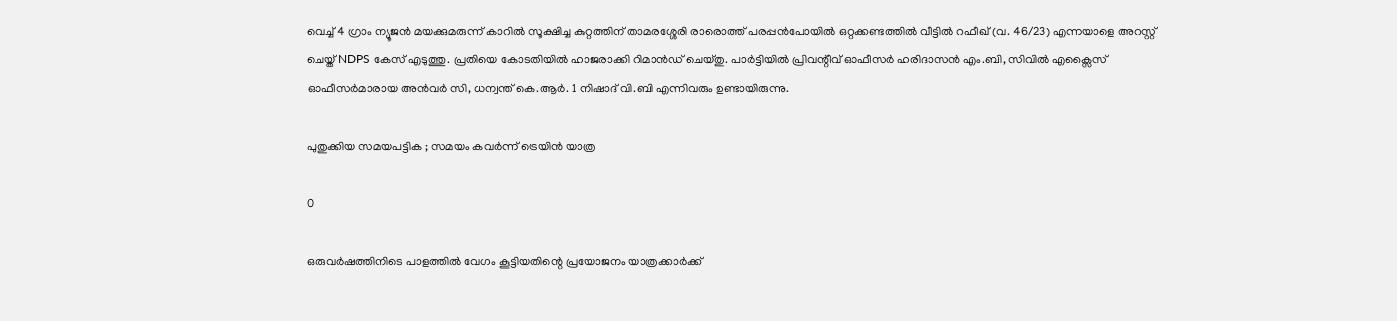വെച്ച് 4 ഗ്രാം ന്യൂജൻ മയക്കുമരുന്ന് കാറിൽ സൂക്ഷിച്ച കുറ്റത്തിന് താമരശ്ശേരി രാരൊത്ത് പരപ്പൻപോയിൽ ഒറ്റക്കണ്ടത്തിൽ വീട്ടിൽ റഫീഖ് (വ. 46/23) എന്നയാളെ അറസ്റ്റ് ചെയ്ത് NDPS കേസ് എടുത്തു. പ്രതിയെ കോടതിയിൽ ഹാജരാക്കി റിമാൻഡ് ചെയ്തു. പാർട്ടിയിൽ പ്രിവന്റീവ് ഓഫീസർ ഹരിദാസൻ എം.ബി, സിവിൽ എക്സൈസ് ഓഫീസർമാരായ അൻവർ സി, ധന്വന്ത് കെ.ആർ. 1 നിഷാദ് വി.ബി എന്നിവരും ഉണ്ടായിരുന്നു.

പുതുക്കിയ സമയപട്ടിക ; സമയം കവർന്ന്‌ ട്രെയിൻ യാത്ര

0

ഒരുവർഷത്തിനിടെ പാളത്തിൽ വേഗം കൂട്ടിയതിന്റെ പ്രയോജനം യാത്രക്കാർക്ക്‌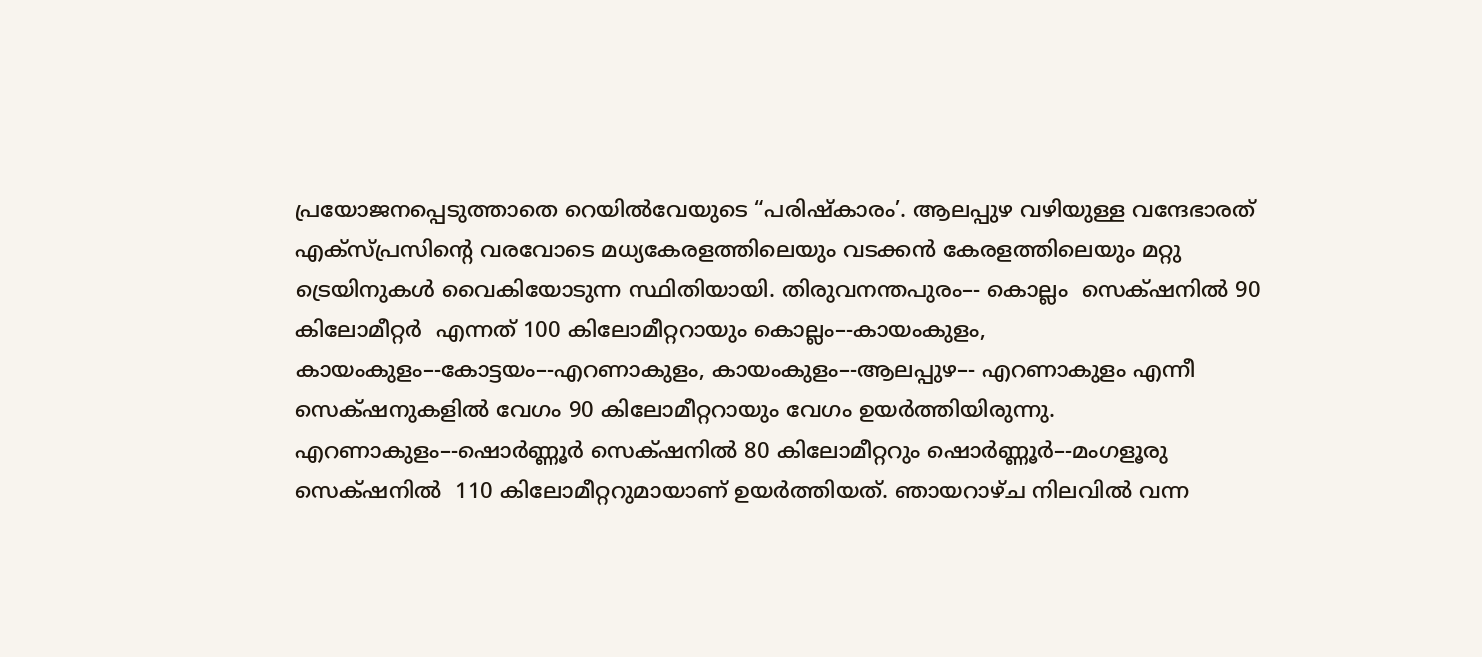പ്രയോജനപ്പെടുത്താതെ റെയിൽവേയുടെ “പരിഷ്‌കാരം’. ആലപ്പുഴ വഴിയുള്ള വന്ദേഭാരത്‌ എക്‌സ്‌പ്രസിന്റെ വരവോടെ മധ്യകേരളത്തിലെയും വടക്കൻ കേരളത്തിലെയും മറ്റു ട്രെയിനുകൾ വൈകിയോടുന്ന സ്ഥിതിയായി. തിരുവനന്തപുരം–- കൊല്ലം  സെക്‌ഷനിൽ 90 കിലോമീറ്റർ  എന്നത്‌ 100 കിലോമീറ്ററായും കൊല്ലം–-കായംകുളം, കായംകുളം–-കോട്ടയം–-എറണാകുളം, കായംകുളം–-ആലപ്പുഴ–- എറണാകുളം എന്നീ സെക്‌ഷനുകളിൽ വേഗം 90 കിലോമീറ്ററായും വേഗം ഉയർത്തിയിരുന്നു. എറണാകുളം–-ഷൊർണ്ണൂർ സെക്‌ഷനിൽ 80 കിലോമീറ്ററും ഷൊർണ്ണൂർ–-മംഗളൂരു സെക്‌ഷനിൽ  110 കിലോമീറ്ററുമായാണ്‌ ഉയർത്തിയത്‌. ഞായറാഴ്‌ച നിലവിൽ വന്ന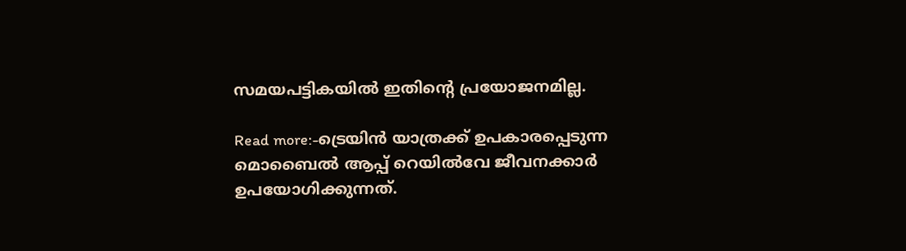സമയപട്ടികയിൽ ഇതിന്റെ പ്രയോജനമില്ല.

Read more:-ട്രെയിൻ യാത്രക്ക് ഉപകാരപ്പെടുന്ന മൊബൈൽ ആപ്പ് റെയിൽവേ ജീവനക്കാർ ഉപയോഗിക്കുന്നത്.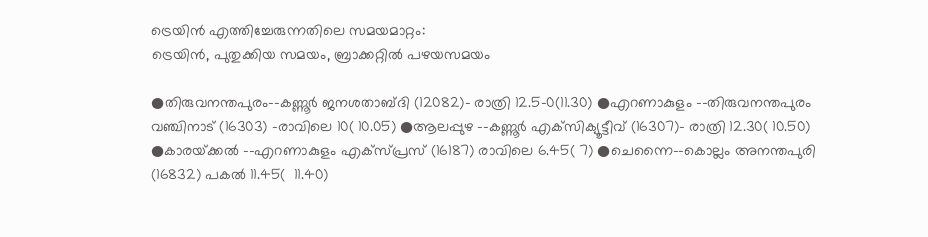ട്രെയിൻ എത്തിച്ചേരുന്നതിലെ സമയമാറ്റം:
ട്രെയിൻ, പുതുക്കിയ സമയം, ബ്രാക്കറ്റിൽ പഴയസമയം

●തിരുവനന്തപുരം–-കണ്ണൂർ ജനശതാബ്ദി (12082)- രാത്രി 12.5-0(11.30) ●എറണാകുളം –-തിരുവനന്തപുരം വഞ്ചിനാട്‌ (16303) -രാവിലെ 10( 10.05) ●ആലപ്പുഴ –-കണ്ണൂർ എക്‌സിക്യൂട്ടീവ്‌ (16307)- രാത്രി 12.30( 10.50) ●കാരയ്‌ക്കൽ –-എറണാകുളം എക്‌സ്‌പ്രസ്‌ (16187) രാവിലെ 6.45( 7) ●ചെന്നൈ–-കൊല്ലം അനന്തപുരി (16832) പകൽ 11.45(  11.40)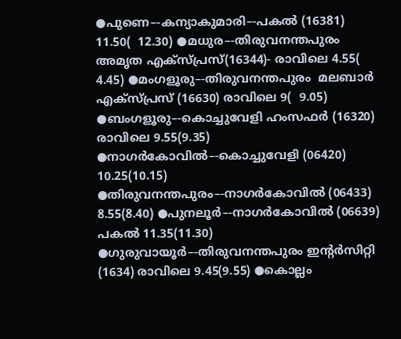●പുണെ–-കന്യാകുമാരി–-പകൽ (16381) 11.50(  12.30) ●മധുര–-തിരുവനന്തപുരം അമൃത എക്‌സ്‌പ്രസ്‌(16344)- രാവിലെ 4.55(  4.45) ●മംഗളൂരു–-തിരുവനന്തപുരം  മലബാർ എക്‌സ്‌പ്രസ്‌ (16630) രാവിലെ 9(  9.05) ●ബംഗളൂരു–-കൊച്ചുവേളി ഹംസഫർ ‌(16320) രാവിലെ 9.55(9.35) ●നാഗർകോവിൽ–-കൊച്ചുവേളി (06420) 10.25(10.15) ●തിരുവനന്തപുരം–-നാഗർകോവിൽ (06433) 8.55(8.40) ●പുനലൂർ–-നാഗർകോവിൽ (06639) പകൽ 11.35(11.30) ●ഗുരുവായൂർ–-തിരുവനന്തപുരം ഇന്റർസിറ്റി (1634) രാവിലെ 9.45(9.55) ●കൊല്ലം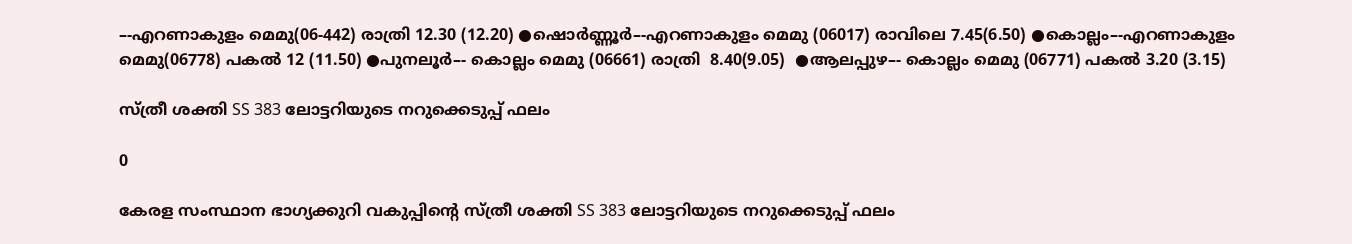–-എറണാകുളം മെമു(06-442) രാത്രി 12.30 (12.20) ●ഷൊർണ്ണൂർ–-എറണാകുളം മെമു (06017) രാവിലെ 7.45(6.50) ●കൊല്ലം–-എറണാകുളം മെമു(06778) പകൽ 12 (11.50) ●പുനലൂർ–- കൊല്ലം മെമു (06661) രാത്രി  8.40(9.05)  ●ആലപ്പുഴ–- കൊല്ലം മെമു (06771) പകൽ 3.20 (3.15)

സ്ത്രീ ശക്തി SS 383 ലോട്ടറിയുടെ നറുക്കെടുപ്പ് ഫലം

0

കേരള സംസ്ഥാന ഭാഗ്യക്കുറി വകുപ്പിന്റെ സ്ത്രീ ശക്തി SS 383 ലോട്ടറിയുടെ നറുക്കെടുപ്പ് ഫലം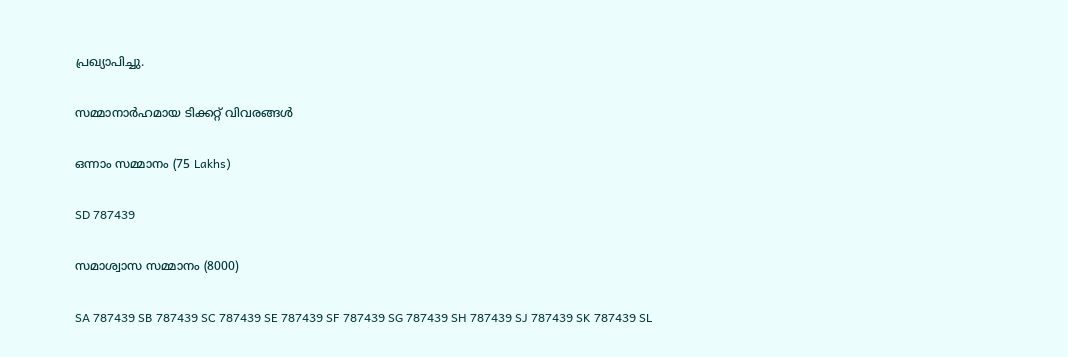പ്രഖ്യാപിച്ചു.

സമ്മാനാർഹമായ ടിക്കറ്റ് വിവരങ്ങൾ

ഒന്നാം സമ്മാനം (75 Lakhs)

SD 787439

സമാശ്വാസ സമ്മാനം (8000)

SA 787439 SB 787439 SC 787439 SE 787439 SF 787439 SG 787439 SH 787439 SJ 787439 SK 787439 SL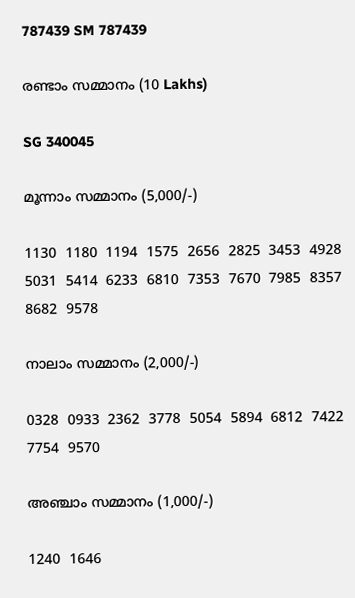787439 SM 787439

രണ്ടാം സമ്മാനം (10 Lakhs)

SG 340045

മൂന്നാം സമ്മാനം (5,000/-)

1130  1180  1194  1575  2656  2825  3453  4928  5031  5414  6233  6810  7353  7670  7985  8357  8682  9578

നാലാം സമ്മാനം (2,000/-)

0328  0933  2362  3778  5054  5894  6812  7422  7754  9570

അഞ്ചാം സമ്മാനം (1,000/-)

1240  1646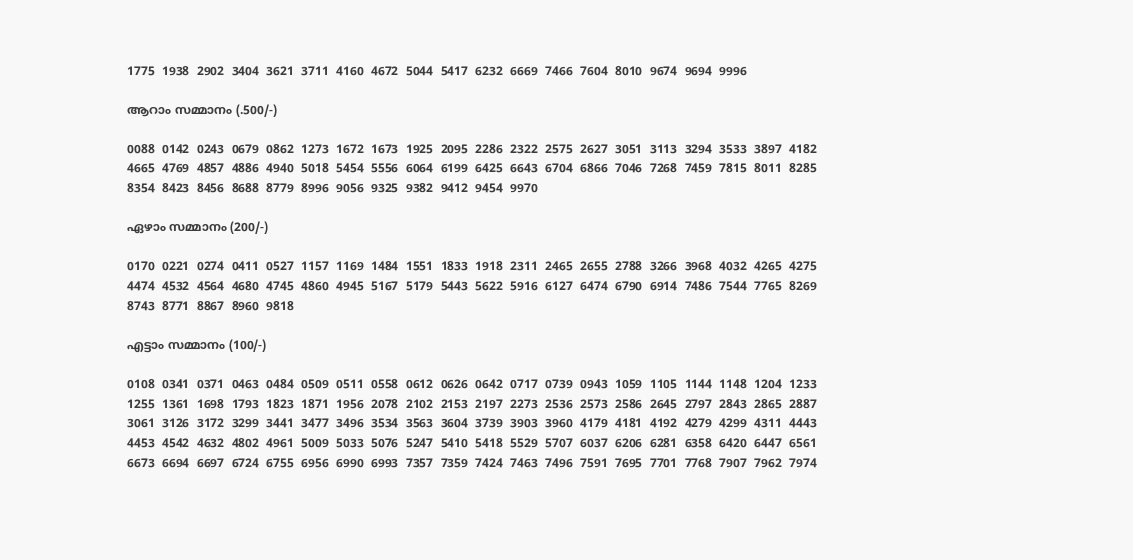1775  1938  2902  3404  3621  3711  4160  4672  5044  5417  6232  6669  7466  7604  8010  9674  9694  9996

ആറാം സമ്മാനം (.500/-)

0088  0142  0243  0679  0862  1273  1672  1673  1925  2095  2286  2322  2575  2627  3051  3113  3294  3533  3897  4182  4665  4769  4857  4886  4940  5018  5454  5556  6064  6199  6425  6643  6704  6866  7046  7268  7459  7815  8011  8285  8354  8423  8456  8688  8779  8996  9056  9325  9382  9412  9454  9970

ഏഴാം സമ്മാനം (200/-)

0170  0221  0274  0411  0527  1157  1169  1484  1551  1833  1918  2311  2465  2655  2788  3266  3968  4032  4265  4275  4474  4532  4564  4680  4745  4860  4945  5167  5179  5443  5622  5916  6127  6474  6790  6914  7486  7544  7765  8269  8743  8771  8867  8960  9818

എട്ടാം സമ്മാനം (100/-)

0108  0341  0371  0463  0484  0509  0511  0558  0612  0626  0642  0717  0739  0943  1059  1105  1144  1148  1204  1233  1255  1361  1698  1793  1823  1871  1956  2078  2102  2153  2197  2273  2536  2573  2586  2645  2797  2843  2865  2887  3061  3126  3172  3299  3441  3477  3496  3534  3563  3604  3739  3903  3960  4179  4181  4192  4279  4299  4311  4443  4453  4542  4632  4802  4961  5009  5033  5076  5247  5410  5418  5529  5707  6037  6206  6281  6358  6420  6447  6561  6673  6694  6697  6724  6755  6956  6990  6993  7357  7359  7424  7463  7496  7591  7695  7701  7768  7907  7962  7974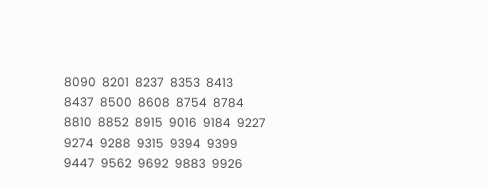8090  8201  8237  8353  8413  8437  8500  8608  8754  8784  8810  8852  8915  9016  9184  9227  9274  9288  9315  9394  9399  9447  9562  9692  9883  9926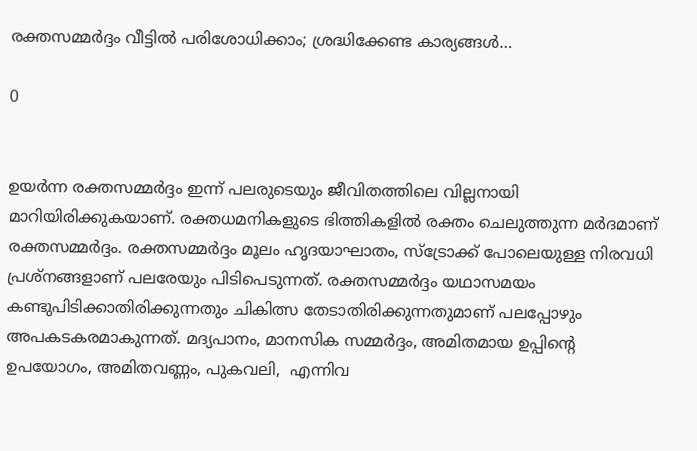രക്തസമ്മർദ്ദം വീട്ടില്‍ പരിശോധിക്കാം; ശ്രദ്ധിക്കേണ്ട കാര്യങ്ങള്‍…

0


ഉയര്‍ന്ന രക്തസമ്മര്‍ദ്ദം ഇന്ന് പലരുടെയും ജീവിതത്തിലെ വില്ലനായി മാറിയിരിക്കുകയാണ്. രക്തധമനികളുടെ ഭിത്തികളിൽ രക്തം ചെലുത്തുന്ന മർദമാണ് രക്തസമ്മര്‍ദ്ദം. രക്തസമ്മർദ്ദം മൂലം ഹൃദയാഘാതം, സ്‌ട്രോക്ക് പോലെയുള്ള നിരവധി പ്രശ്നങ്ങളാണ് പലരേയും പിടിപെടുന്നത്. രക്തസമ്മർദ്ദം യഥാസമയം കണ്ടുപിടിക്കാതിരിക്കുന്നതും ചികിത്സ തേടാതിരിക്കുന്നതുമാണ് പലപ്പോഴും അപകടകരമാകുന്നത്. മദ്യപാനം, മാനസിക സമ്മർദ്ദം, അമിതമായ ഉപ്പിന്‍റെ ഉപയോഗം, അമിതവണ്ണം, പുകവലി,  എന്നിവ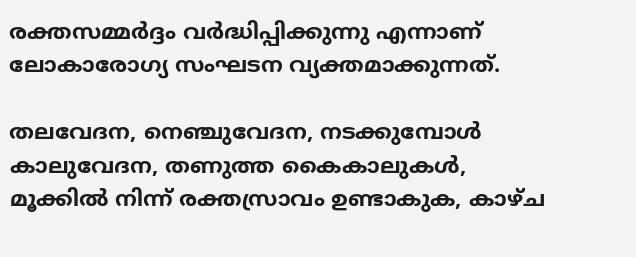രക്തസമ്മർദ്ദം വർദ്ധിപ്പിക്കുന്നു എന്നാണ് ലോകാരോഗ്യ സംഘടന വ്യക്തമാക്കുന്നത്.

തലവേദന, നെഞ്ചുവേദന, നടക്കുമ്പോള്‍ കാലുവേദന, തണുത്ത കൈകാലുകള്‍, മൂക്കിൽ നിന്ന് രക്തസ്രാവം ഉണ്ടാകുക, കാഴ്ച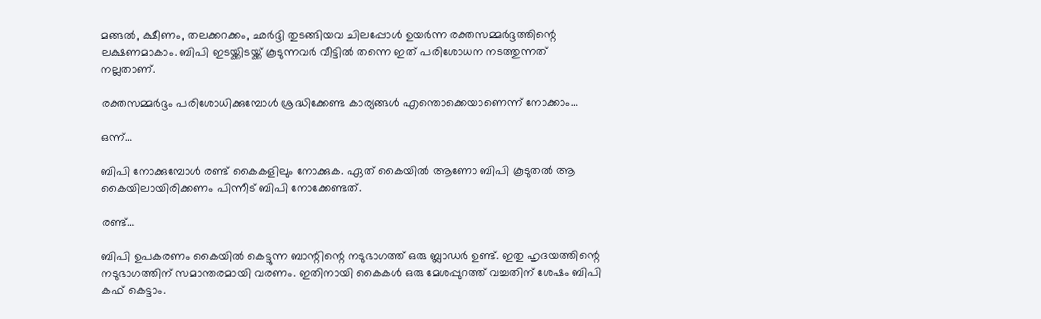മങ്ങല്‍, ക്ഷീണം, തലക്കറക്കം, ഛര്‍ദ്ദി തുടങ്ങിയവ ചിലപ്പോള്‍ ഉയർന്ന രക്തസമ്മർദ്ദത്തിന്റെ ലക്ഷണമാകാം. ബിപി ഇടയ്ക്കിടയ്ക്ക് കൂടുന്നവര്‍ വീട്ടില്‍ തന്നെ ഇത് പരിശോധന നടത്തുന്നത് നല്ലതാണ്.

രക്തസമ്മര്‍ദ്ദം പരിശോധിക്കുമ്പോള്‍ ശ്രദ്ധിക്കേണ്ട കാര്യങ്ങള്‍ എന്തൊക്കെയാണെന്ന് നോക്കാം…

ഒന്ന്…

ബിപി നോക്കുമ്പോള്‍ രണ്ട് കൈകളിലും നോക്കുക. ഏത് കൈയില്‍ ആണോ ബിപി കൂടുതല്‍ ആ കൈയിലായിരിക്കണം പിന്നീട് ബിപി നോക്കേണ്ടത്.

രണ്ട്…

ബിപി ഉപകരണം കൈയിൽ കെട്ടുന്ന ബാന്റിന്റെ നടുഭാഗത്ത് ഒരു ബ്ലാഡർ ഉണ്ട്. ഇതു ഹൃദയത്തിന്റെ നടുഭാഗത്തിന് സമാന്തരമായി വരണം. ഇതിനായി കൈകൾ ഒരു മേശപ്പുറത്ത് വച്ചതിന് ശേഷം ബിപി കഫ് കെട്ടാം.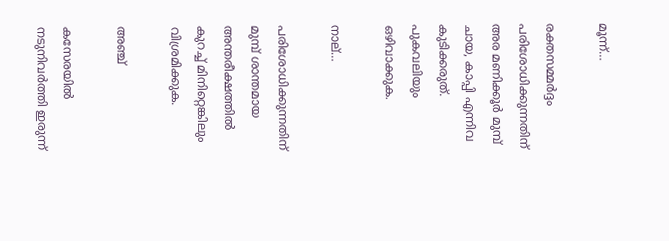മൂന്ന്…

രക്തസമ്മര്‍ദ്ദം പരിശോധിക്കുന്നതിന് അര മണിക്കൂര്‍ മുമ്പ് ചായ, കാപ്പി എന്നിവ കുടിക്കരുത്. പുകവലിയും ഒഴിവാക്കുക.

നാല്…

പരിശോധിക്കുന്നതിന് മുമ്പ് ശാന്തമായ അന്തരീക്ഷത്തില്‍ കുറച്ച് മിനിറ്റെങ്കിലും വിശ്രമിക്കുക.

അഞ്ച്

കസേരയില്‍ നടുനിവര്‍ത്തി ഇരുന്ന്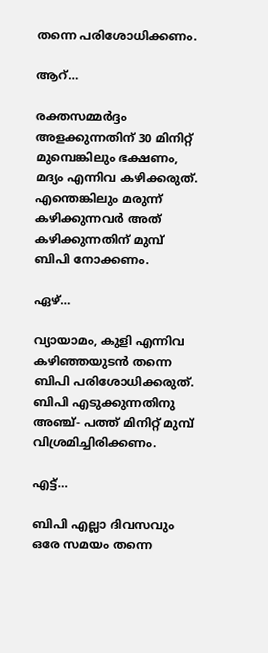തന്നെ പരിശോധിക്കണം.

ആറ്…

രക്തസമ്മർദ്ദം അളക്കുന്നതിന് 30 മിനിറ്റ് മുമ്പെങ്കിലും ഭക്ഷണം, മദ്യം എന്നിവ കഴിക്കരുത്.  എന്തെങ്കിലും മരുന്ന് കഴിക്കുന്നവര്‍ അത് കഴിക്കുന്നതിന് മുമ്പ് ബിപി നോക്കണം.

ഏഴ്…

വ്യായാമം, കുളി എന്നിവ കഴിഞ്ഞയുടന്‍ തന്നെ ബിപി പരിശോധിക്കരുത്. ബിപി എടുക്കുന്നതിനു അഞ്ച്- പത്ത് മിനിറ്റ് മുമ്പ് വിശ്രമിച്ചിരിക്കണം.

എട്ട്…

ബിപി എല്ലാ ദിവസവും ഒരേ സമയം തന്നെ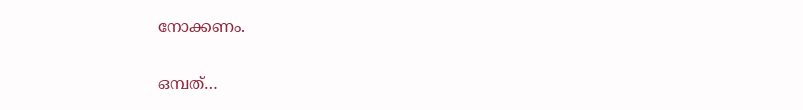നോക്കണം.

ഒമ്പത്…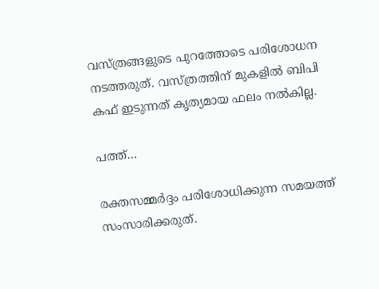വസ്ത്രങ്ങളുടെ പുറത്തോടെ പരിശോധന നടത്തരുത്. വസ്ത്രത്തിന് മുകളിൽ ബിപി കഫ് ഇടുന്നത് കൃത്യമായ ഫലം നല്‍കില്ല.

പത്ത്…

രക്തസമ്മർദ്ദം പരിശോധിക്കുന്ന സമയത്ത് സംസാരിക്കരുത്.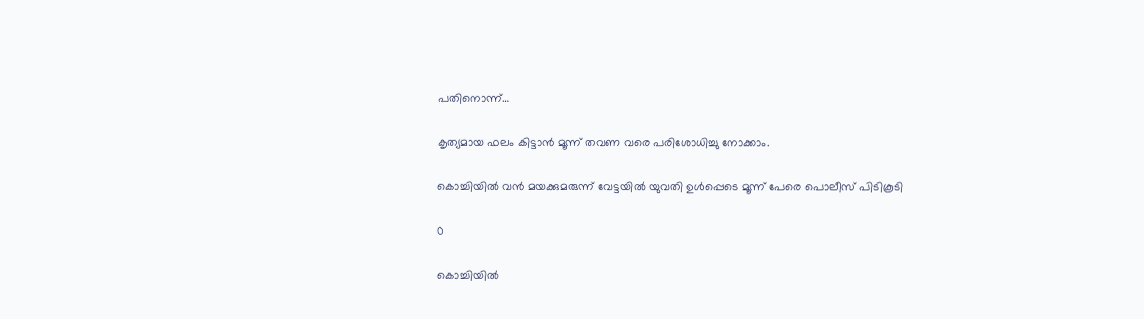പതിനൊന്ന്…

കൃത്യമായ ഫലം കിട്ടാന്‍ മൂന്ന് തവണ വരെ പരിശോധിച്ചു നോക്കാം.

കൊച്ചിയിൽ വൻ മയക്കുമരുന്ന് വേട്ടയില്‍ യുവതി ഉൾപ്പെടെ മൂന്ന് പേരെ പൊലീസ് പിടികൂടി

0

കൊച്ചിയിൽ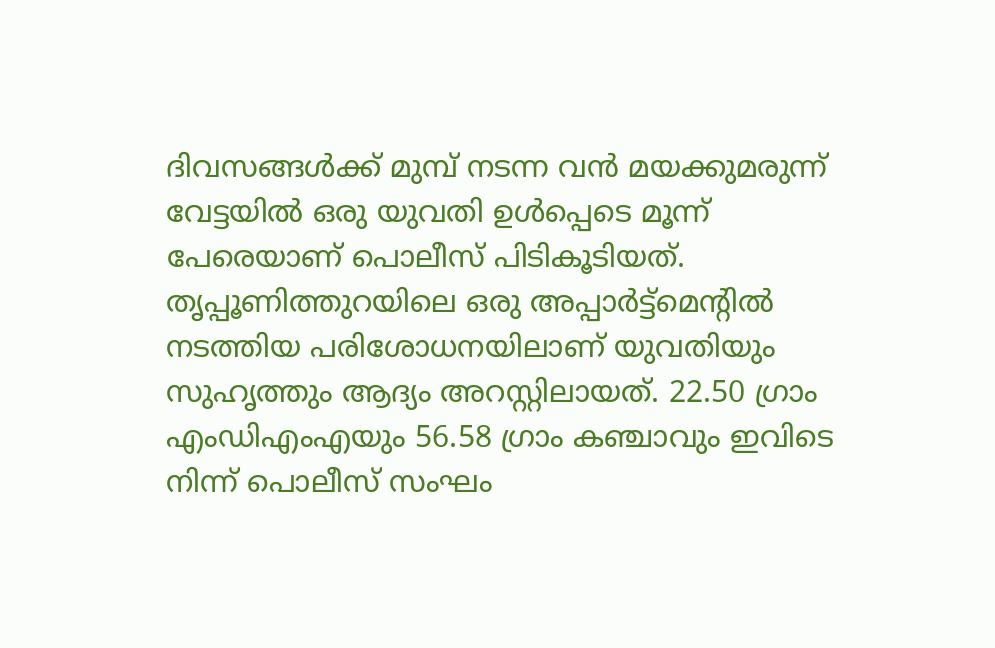ദിവസങ്ങള്‍ക്ക് മുമ്പ് നടന്ന വൻ മയക്കുമരുന്ന് വേട്ടയില്‍ ഒരു യുവതി ഉൾപ്പെടെ മൂന്ന് പേരെയാണ് പൊലീസ് പിടികൂടിയത്. തൃപ്പൂണിത്തുറയിലെ ഒരു അപ്പാര്‍ട്ട്മെന്റില്‍ നടത്തിയ പരിശോധനയിലാണ് യുവതിയും സുഹൃത്തും ആദ്യം അറസ്റ്റിലായത്. 22.50 ഗ്രാം എംഡിഎംഎയും 56.58 ഗ്രാം കഞ്ചാവും ഇവിടെ നിന്ന് പൊലീസ് സംഘം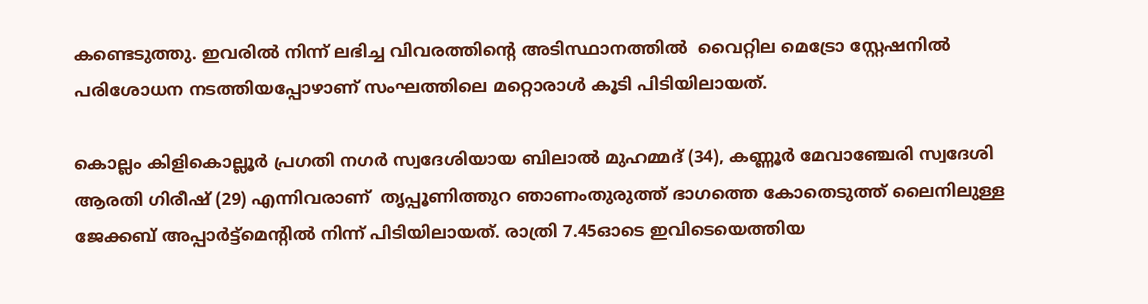കണ്ടെടുത്തു. ഇവരില്‍ നിന്ന് ലഭിച്ച വിവരത്തിന്റെ അടിസ്ഥാനത്തില്‍  വൈറ്റില മെട്രോ സ്റ്റേഷനില്‍ പരിശോധന നടത്തിയപ്പോഴാണ് സംഘത്തിലെ മറ്റൊരാള്‍ കൂടി പിടിയിലായത്.

കൊല്ലം കിളികൊല്ലൂര്‍ പ്രഗതി നഗര്‍ സ്വദേശിയായ ബിലാല്‍ മുഹമ്മദ് (34), കണ്ണൂര്‍ മേവാഞ്ചേരി സ്വദേശി ആരതി ഗിരീഷ് (29) എന്നിവരാണ്  തൃപ്പൂണിത്തുറ ഞാണംതുരുത്ത് ഭാഗത്തെ കോതെടുത്ത് ലൈനിലുള്ള ജേക്കബ് അപ്പാർട്ട്മെന്റിൽ നിന്ന് പിടിയിലായത്. രാത്രി 7.45ഓടെ ഇവിടെയെത്തിയ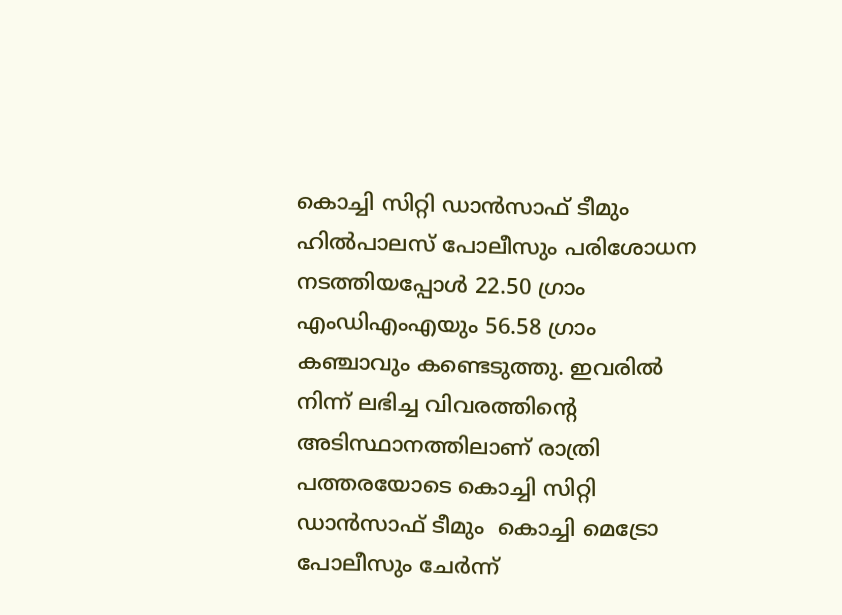കൊച്ചി സിറ്റി ഡാൻസാഫ് ടീമും ഹിൽപാലസ് പോലീസും പരിശോധന നടത്തിയപ്പോള്‍ 22.50 ഗ്രാം എംഡിഎംഎയും 56.58 ഗ്രാം കഞ്ചാവും കണ്ടെടുത്തു. ഇവരില്‍ നിന്ന് ലഭിച്ച വിവരത്തിന്റെ അടിസ്ഥാനത്തിലാണ് രാത്രി പത്തരയോടെ കൊച്ചി സിറ്റി ഡാൻസാഫ് ടീമും  കൊച്ചി മെട്രോ പോലീസും ചേർന്ന്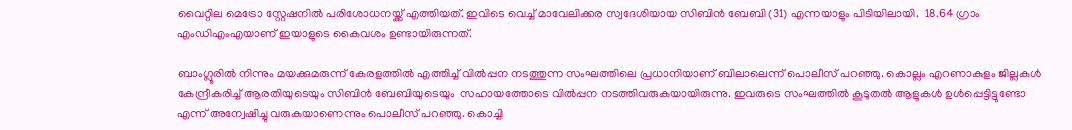വൈറ്റില മെട്രോ സ്റ്റേഷനിൽ പരിശോധനയ്ക്ക് എത്തിയത്. ഇവിടെ വെച്ച് മാവേലിക്കര സ്വദേശിയായ സിബിന്‍ ബേബി (31) എന്നയാളും പി‍ടിയിലായി.  18.64 ഗ്രാം എംഡിഎംഎയാണ് ഇയാളുടെ കൈവശം ഉണ്ടായിരുന്നത്.

ബാംഗ്ലൂരിൽ നിന്നും മയക്കുമരുന്ന് കേരളത്തിൽ എത്തിച്ച് വിൽപ്പന നടത്തുന്ന സംഘത്തിലെ പ്രധാനിയാണ് ബിലാലെന്ന് പൊലീസ് പറഞ്ഞു. കൊല്ലം എറണാകുളം ജില്ലകൾ കേന്ദ്രീകരിച്ച് ആരതിയുടെയും സിബിൻ ബേബിയുടെയും  സഹായത്തോടെ വിൽപ്പന നടത്തിവരുകയായിരുന്നു. ഇവരുടെ സംഘത്തിൽ കൂടുതൽ ആളുകൾ ഉൾപ്പെട്ടിട്ടുണ്ടോ എന്ന് അന്വേഷിച്ചു വരുകയാണെന്നും പൊലീസ് പറഞ്ഞു. കൊച്ചി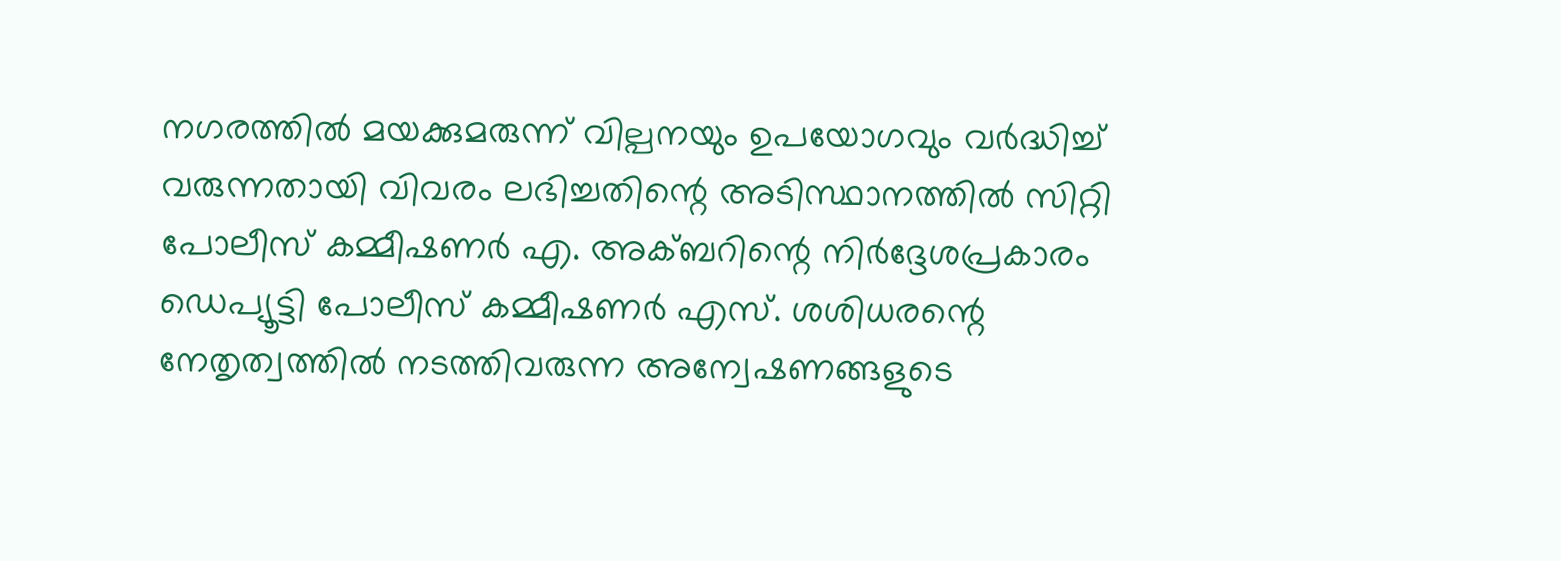നഗരത്തില്‍ മയക്കുമരുന്ന് വില്പനയും ഉപയോഗവും വർദ്ധിച്ച് വരുന്നതായി വിവരം ലഭിച്ചതിന്റെ അടിസ്ഥാനത്തില്‍ സിറ്റി പോലീസ് കമ്മീഷണർ എ. അക്ബറിന്റെ നിർദ്ദേശപ്രകാരം ഡെപ്യൂട്ടി പോലീസ് കമ്മീഷണർ എസ്. ശശിധരന്റെ നേതൃത്വത്തിൽ നടത്തിവരുന്ന അന്വേഷണങ്ങളുടെ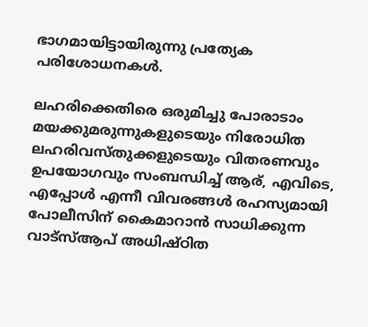ഭാഗമായിട്ടായിരുന്നു പ്രത്യേക പരിശോധനകള്‍.

ലഹരിക്കെതിരെ ഒരുമിച്ചു പോരാടാം
മയക്കുമരുന്നുകളുടെയും നിരോധിത ലഹരിവസ്തുക്കളുടെയും വിതരണവും ഉപയോഗവും സംബന്ധിച്ച് ആര്, എവിടെ, എപ്പോൾ എന്നീ വിവരങ്ങൾ രഹസ്യമായി പോലീസിന് കൈമാറാൻ സാധിക്കുന്ന വാട്സ്ആപ് അധിഷ്ഠിത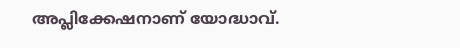അപ്ലിക്കേഷനാണ് യോദ്ധാവ്.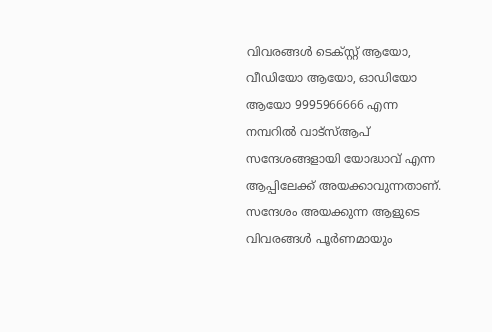വിവരങ്ങൾ ടെക്സ്റ്റ് ആയോ, വീഡിയോ ആയോ, ഓഡിയോ ആയോ 9995966666 എന്ന നമ്പറിൽ വാട്സ്ആപ് സന്ദേശങ്ങളായി യോദ്ധാവ് എന്ന ആപ്പിലേക്ക് അയക്കാവുന്നതാണ്. സന്ദേശം അയക്കുന്ന ആളുടെ വിവരങ്ങൾ പൂർണമായും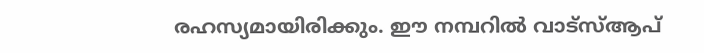രഹസ്യമായിരിക്കും. ഈ നമ്പറിൽ വാട്സ്ആപ്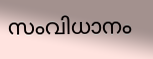സംവിധാനം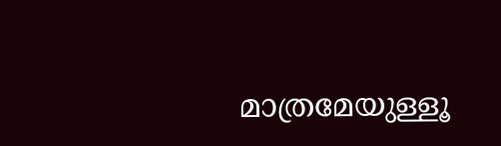മാത്രമേയുള്ളൂ